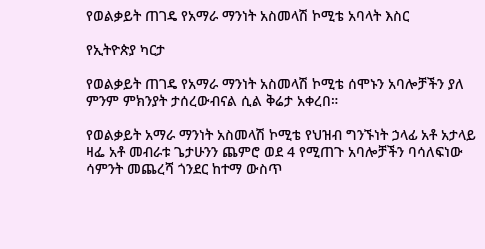የወልቃይት ጠገዴ የአማራ ማንነት አስመላሽ ኮሚቴ አባላት እስር

የኢትዮጵያ ካርታ

የወልቃይት ጠገዴ የአማራ ማንነት አስመላሽ ኮሚቴ ሰሞኑን አባሎቻችን ያለ ምንም ምክንያት ታሰረውብናል ሲል ቅሬታ አቀረበ።

የወልቃይት አማራ ማንነት አስመላሽ ኮሚቴ የህዝብ ግንኙነት ኃላፊ አቶ አታላይ ዛፌ አቶ መብራቱ ጌታሁንን ጨምሮ ወደ 4 የሚጠጉ አባሎቻችን ባሳለፍነው ሳምንት መጨረሻ ጎንደር ከተማ ውስጥ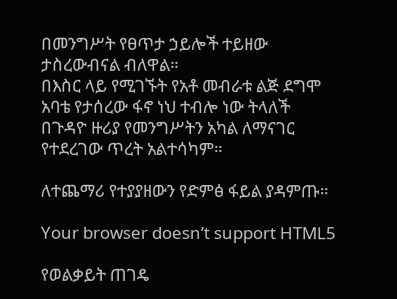በመንግሥት የፀጥታ ኃይሎች ተይዘው ታስረውብናል ብለዋል።
በእስር ላይ የሚገኙት የአቶ መብራቱ ልጅ ደግሞ አባቴ የታሰረው ፋኖ ነህ ተብሎ ነው ትላለች
በጉዳዮ ዙሪያ የመንግሥትን አካል ለማናገር የተደረገው ጥረት አልተሳካም።

ለተጨማሪ የተያያዘውን የድምፅ ፋይል ያዳምጡ።

Your browser doesn’t support HTML5

የወልቃይት ጠገዴ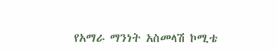የአማራ ማንነት አስመላሽ ኮሚቴ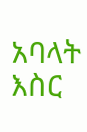አባላት እስር